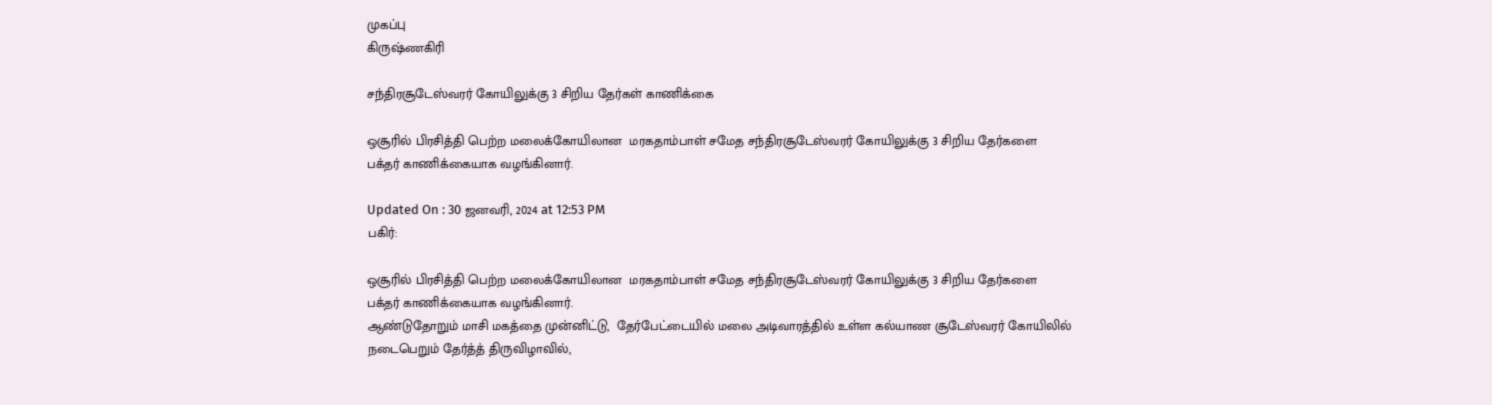முகப்பு
கிருஷ்ணகிரி

சந்திரசூடேஸ்வரர் கோயிலுக்கு 3 சிறிய தேர்கள் காணிக்கை

ஒசூரில் பிரசித்தி பெற்ற மலைக்கோயிலான  மரகதாம்பாள் சமேத சந்திரசூடேஸ்வரர் கோயிலுக்கு 3 சிறிய தேர்களை  பக்தர் காணிக்கையாக வழங்கினார்.

Updated On : 30 ஜனவரி, 2024 at 12:53 PM
பகிர்:

ஒசூரில் பிரசித்தி பெற்ற மலைக்கோயிலான  மரகதாம்பாள் சமேத சந்திரசூடேஸ்வரர் கோயிலுக்கு 3 சிறிய தேர்களை  பக்தர் காணிக்கையாக வழங்கினார்.
ஆண்டுதோறும் மாசி மகத்தை முன்னிட்டு,  தேர்பேட்டையில் மலை அடிவாரத்தில் உள்ள கல்யாண சூடேஸ்வரர் கோயிலில் நடைபெறும் தேர்த்த் திருவிழாவில்,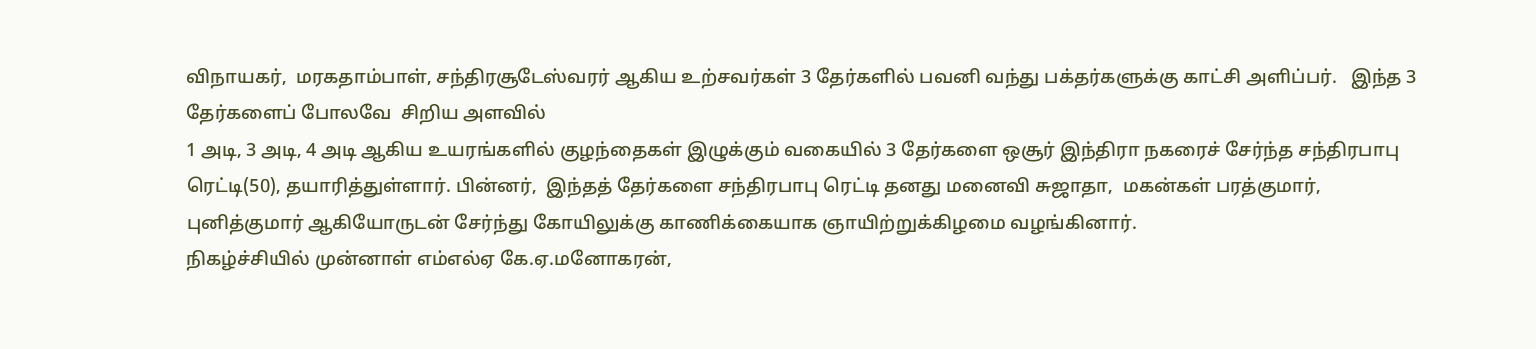விநாயகர்,  மரகதாம்பாள், சந்திரசூடேஸ்வரர் ஆகிய உற்சவர்கள் 3 தேர்களில் பவனி வந்து பக்தர்களுக்கு காட்சி அளிப்பர்.   இந்த 3 தேர்களைப் போலவே  சிறிய அளவில்
1 அடி, 3 அடி, 4 அடி ஆகிய உயரங்களில் குழந்தைகள் இழுக்கும் வகையில் 3 தேர்களை ஒசூர் இந்திரா நகரைச் சேர்ந்த சந்திரபாபு ரெட்டி(50), தயாரித்துள்ளார். பின்னர்,  இந்தத் தேர்களை சந்திரபாபு ரெட்டி தனது மனைவி சுஜாதா,  மகன்கள் பரத்குமார்,  புனித்குமார் ஆகியோருடன் சேர்ந்து கோயிலுக்கு காணிக்கையாக ஞாயிற்றுக்கிழமை வழங்கினார்.
நிகழ்ச்சியில் முன்னாள் எம்எல்ஏ கே.ஏ.மனோகரன்,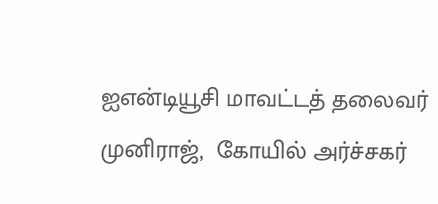ஐஎன்டியூசி மாவட்டத் தலைவர் முனிராஜ்,  கோயில் அர்ச்சகர்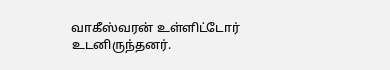வாகீஸ்வரன் உள்ளிட்டோர் உடனிருந்தனர்.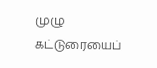முழு கட்டுரையைப்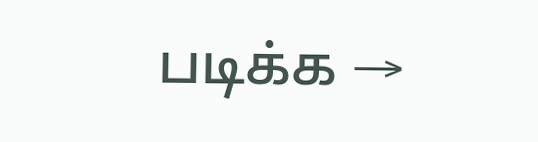படிக்க →